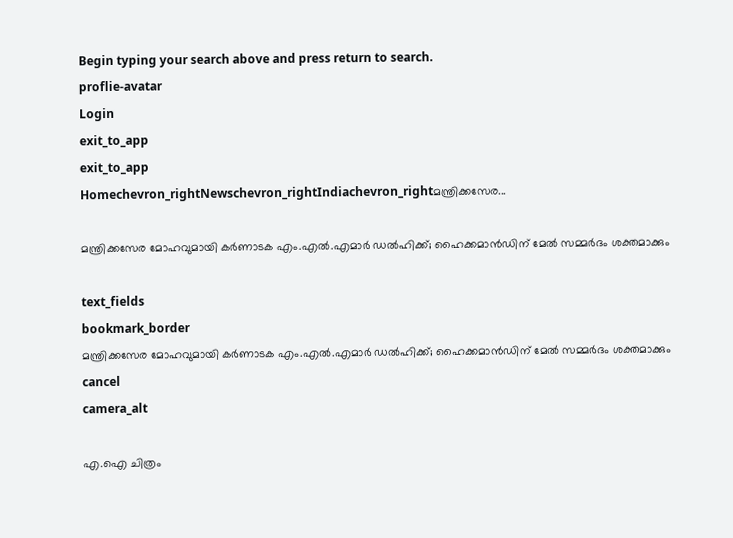Begin typing your search above and press return to search.
proflie-avatar
Login
exit_to_app
exit_to_app
Homechevron_rightNewschevron_rightIndiachevron_rightമന്ത്രിക്കസേര...

മന്ത്രിക്കസേര മോഹവുമായി കർണാടക എം.എൽ.എമാർ ഡൽഹിക്ക്; ഹൈക്കമാൻഡിന് മേൽ സമ്മർദം ശക്തമാക്കും

text_fields
bookmark_border
മന്ത്രിക്കസേര മോഹവുമായി കർണാടക എം.എൽ.എമാർ ഡൽഹിക്ക്; ഹൈക്കമാൻഡിന് മേൽ സമ്മർദം ശക്തമാക്കും
cancel
camera_alt

എ.ഐ ചിത്രം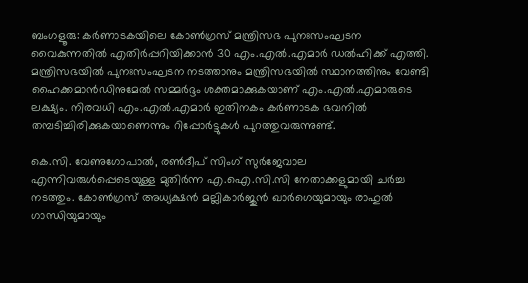ബംഗളൂരു: കർണാടകയിലെ കോൺഗ്രസ് മന്ത്രിസഭ പുനഃസംഘടന വൈകുന്നതിൽ എതിർപ്പറിയിക്കാൻ 30 എം.എൽ.എമാർ ഡൽഹിക്ക് എത്തി. മന്ത്രിസഭയിൽ പുനഃസംഘടന നടത്താനും മന്ത്രിസഭയിൽ സ്ഥാനത്തിനും വേണ്ടി ഹൈക്കമാൻഡിനുമേൽ സമ്മർദ്ദം ശക്തമാക്കുകയാണ് എം.എൽ.എമാരുടെ ലക്ഷ്യം. നിരവധി എം.എൽ.എമാർ ഇതിനകം കർണാടക ഭവനിൽ തമ്പടിച്ചിരിക്കുകയാണെന്നും റിപ്പോർട്ടുകൾ പുറത്തുവരുന്നുണ്ട്.

കെ.സി. വേണുഗോപാൽ, രൺദീപ് സിംഗ് സുർജേവാല എന്നിവരുൾപ്പെടെയുള്ള മുതിർന്ന എ.ഐ.സി.സി നേതാക്കളുമായി ചർച്ച നടത്തും. കോൺഗ്രസ് അധ്യക്ഷൻ മല്ലികാർജുൻ ഖാർഗെയുമായും രാഹുൽ ഗാന്ധിയുമായും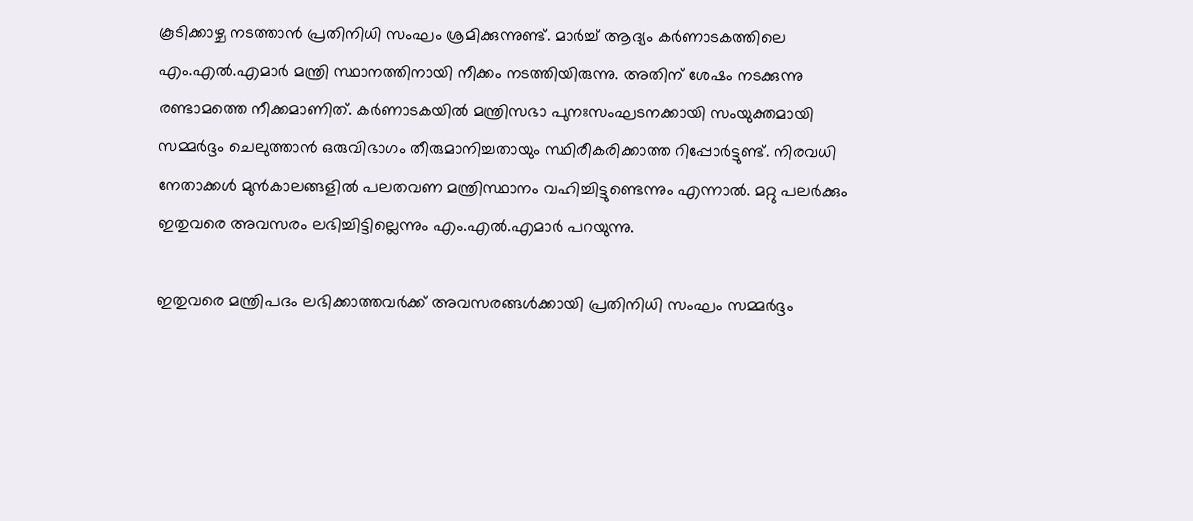കൂടിക്കാഴ്ച നടത്താൻ പ്രതിനിധി സംഘം ശ്രമിക്കുന്നുണ്ട്. മാർച്ച് ആദ്യം കർണാടകത്തിലെ എം.എൽ.എമാർ മന്ത്രി സ്ഥാനത്തിനായി നീക്കം നടത്തിയിരുന്നു. അതിന് ശേഷം നടക്കുന്നു രണ്ടാമത്തെ നീക്കമാണിത്. കർണാടകയിൽ മന്ത്രിസഭാ പുനഃസംഘടനക്കായി സംയുക്തമായി സമ്മർദ്ദം ചെലുത്താൻ ഒരുവിഭാഗം തീരുമാനിച്ചതായും സ്ഥിരീകരിക്കാത്ത റിപ്പോർട്ടുണ്ട്. നിരവധി നേതാക്കൾ മുൻകാലങ്ങളിൽ പലതവണ മന്ത്രിസ്ഥാനം വഹിച്ചിട്ടുണ്ടെന്നും എന്നാൽ. മറ്റു പലർക്കും ഇതുവരെ അവസരം ലഭിച്ചിട്ടില്ലെന്നും എം.എൽ.എമാർ പറയുന്നു.

ഇതുവരെ മന്ത്രിപദം ലഭിക്കാത്തവർക്ക് അവസരങ്ങൾക്കായി പ്രതിനിധി സംഘം സമ്മർദ്ദം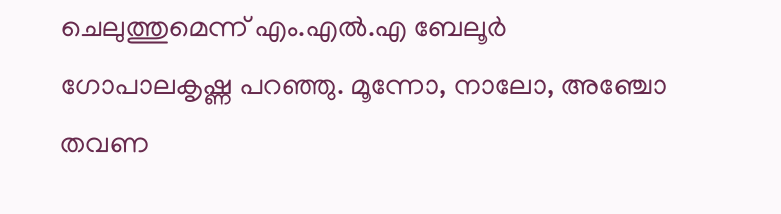ചെലുത്തുമെന്ന് എം.എൽ.എ ബേലൂർ ഗോപാലകൃഷ്ണ പറഞ്ഞു. മൂന്നോ, നാലോ, അഞ്ചോ തവണ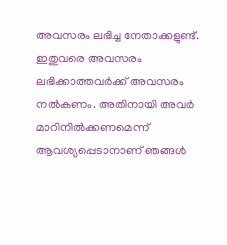അവസരം ലഭിച്ച നേതാക്കളുണ്ട്. ഇതുവരെ അവസരം ലഭിക്കാത്തവർക്ക് അവസരം നൽകണം. അതിനായി അവർ മാറിനിൽക്കണമെന്ന് ആവശ്യപ്പെടാനാണ് ഞങ്ങൾ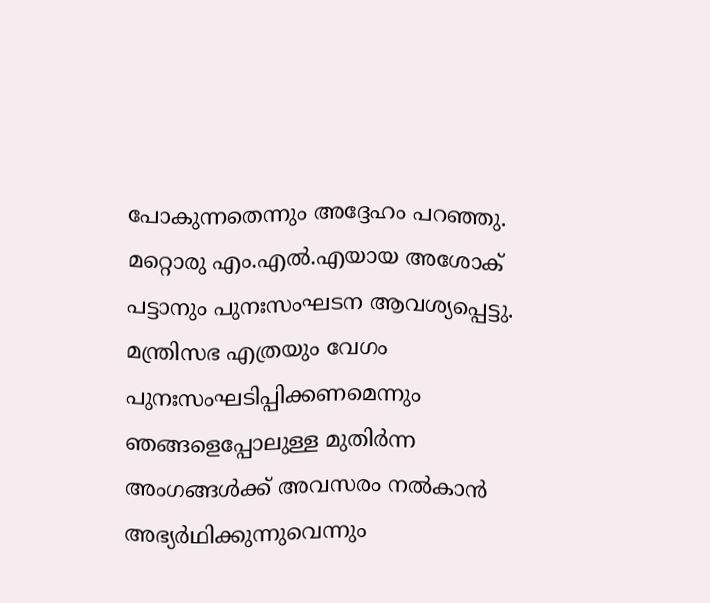പോകുന്നതെന്നും അദ്ദേഹം പറഞ്ഞു. മറ്റൊരു എം.എൽ.എയായ അശോക് പട്ടാനും പുനഃസംഘടന ആവശ്യപ്പെട്ടു. മന്ത്രിസഭ എത്രയും വേഗം പുനഃസംഘടിപ്പിക്കണമെന്നും ഞങ്ങളെപ്പോലുള്ള മുതിർന്ന അംഗങ്ങൾക്ക് അവസരം നൽകാൻ അഭ്യർഥിക്കുന്നുവെന്നും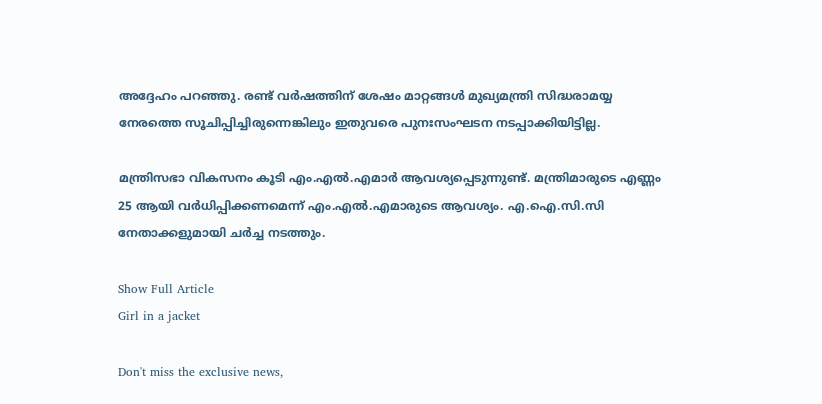അദ്ദേഹം പറഞ്ഞു. രണ്ട് വർഷത്തിന് ശേഷം മാറ്റങ്ങൾ മുഖ്യമന്ത്രി സിദ്ധരാമയ്യ നേരത്തെ സൂചിപ്പിച്ചിരുന്നെങ്കിലും ഇതുവരെ പുനഃസംഘടന നടപ്പാക്കിയിട്ടില്ല.

മന്ത്രിസഭാ വികസനം കൂടി എം.എൽ.എമാർ ആവശ്യപ്പെടുന്നുണ്ട്. മന്ത്രിമാരുടെ എണ്ണം 25 ആയി വർധിപ്പിക്കണമെന്ന് എം.എൽ.എമാരുടെ ആവശ്യം. എ.ഐ.സി.സി നേതാക്കളുമായി ചർച്ച നടത്തും.

Show Full Article
Girl in a jacket

Don't miss the exclusive news,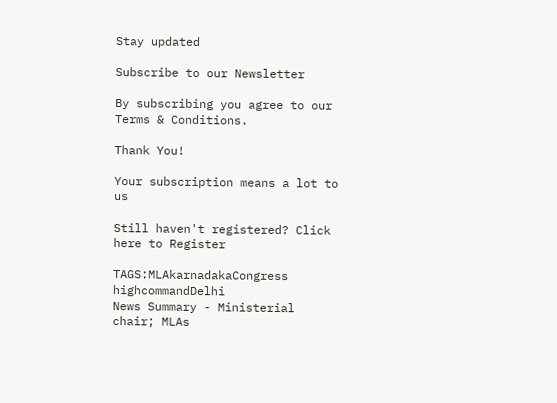Stay updated

Subscribe to our Newsletter

By subscribing you agree to our Terms & Conditions.

Thank You!

Your subscription means a lot to us

Still haven't registered? Click here to Register

TAGS:MLAkarnadakaCongress highcommandDelhi
News Summary - Ministerial chair; MLAs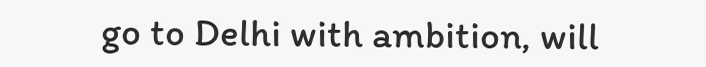go to Delhi with ambition, will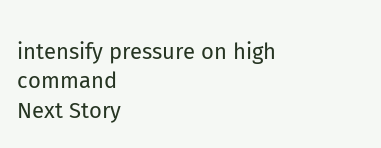intensify pressure on high command
Next Story